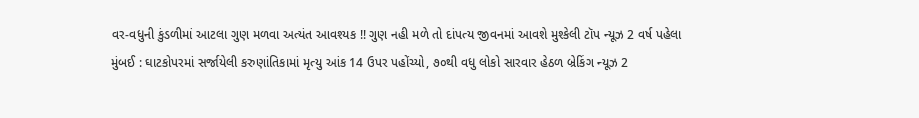વર-વધુની કુંડળીમાં આટલા ગુણ મળવા અત્યંત આવશ્યક !! ગુણ નહી મળે તો દાંપત્ય જીવનમાં આવશે મુશ્કેલી ટૉપ ન્યૂઝ 2 વર્ષ પહેલા
મુંબઈ : ઘાટકોપરમાં સર્જાયેલી કરુણાંતિકામાં મૃત્યુ આંક 14 ઉપર પહોંચ્યો, ૭૦થી વધુ લોકો સારવાર હેઠળ બ્રેકિંગ ન્યૂઝ 2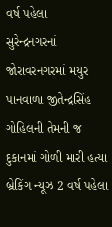વર્ષ પહેલા
સુરેન્દ્રનગરનાં જોરાવરનગરમાં મયુર પાનવાળા જીતેન્દ્રસિંહ ગોહિલની તેમની જ દુકાનમાં ગોળી મારી હત્યા બ્રેકિંગ ન્યૂઝ 2 વર્ષ પહેલા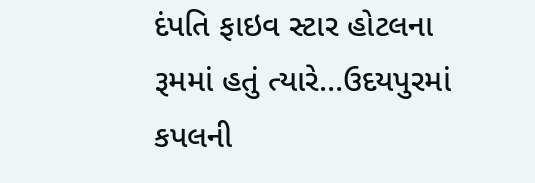દંપતિ ફાઇવ સ્ટાર હોટલના રૂમમાં હતું ત્યારે…ઉદયપુરમાં કપલની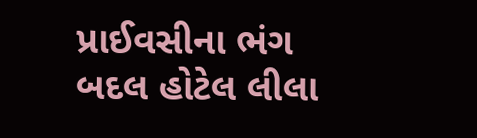પ્રાઈવસીના ભંગ બદલ હોટેલ લીલા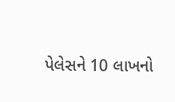પેલેસને 10 લાખનો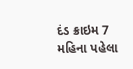દંડ ક્રાઇમ 7 મહિના પહેલા